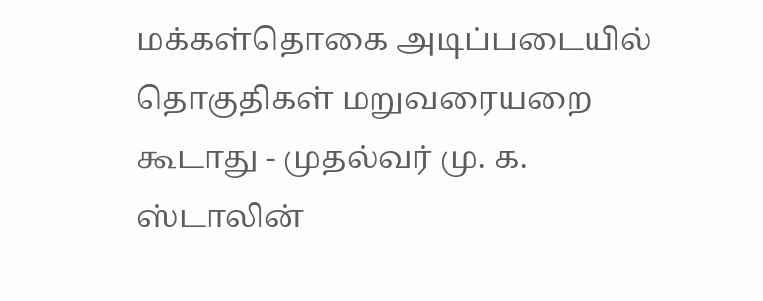மக்கள்தொகை அடிப்படையில் தொகுதிகள் மறுவரையறை கூடாது - முதல்வர் மு. க. ஸ்டாலின்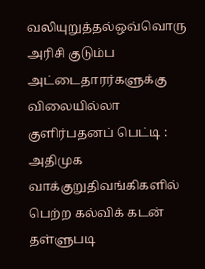வலியுறுத்தல்ஒவ்வொரு அரிசி குடும்ப அட்டைதாரர்களுக்கு விலையில்லா குளிர்பதனப் பெட்டி : அதிமுக வாக்குறுதிவங்கிகளில் பெற்ற கல்விக் கடன் தள்ளுபடி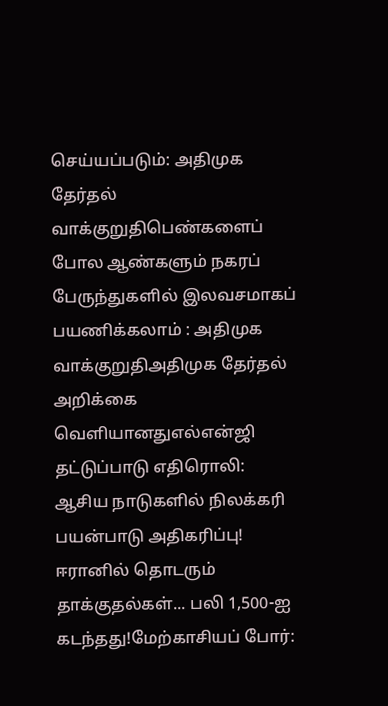செய்யப்படும்: அதிமுக தேர்தல் வாக்குறுதிபெண்களைப் போல ஆண்களும் நகரப் பேருந்துகளில் இலவசமாகப் பயணிக்கலாம் : அதிமுக வாக்குறுதிஅதிமுக தேர்தல் அறிக்கை வெளியானதுஎல்என்ஜி தட்டுப்பாடு எதிரொலி: ஆசிய நாடுகளில் நிலக்கரி பயன்பாடு அதிகரிப்பு! ஈரானில் தொடரும் தாக்குதல்கள்... பலி 1,500-ஐ கடந்தது!மேற்காசியப் போர்: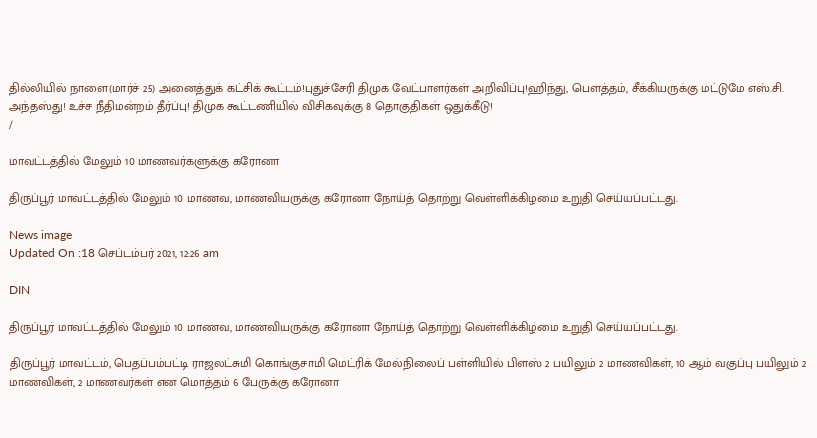தில்லியில் நாளை(மார்ச் 25) அனைத்துக் கட்சிக் கூட்டம்!புதுச்சேரி திமுக வேட்பாளர்கள் அறிவிப்பு!ஹிந்து, பெளத்தம், சீக்கியருக்கு மட்டுமே எஸ்.சி. அந்தஸ்து! உச்ச நீதிமன்றம் தீர்ப்பு! திமுக கூட்டணியில் விசிகவுக்கு 8 தொகுதிகள் ஒதுக்கீடு!
/

மாவட்டத்தில் மேலும் 10 மாணவர்களுக்கு கரோனா

திருப்பூர் மாவட்டத்தில் மேலும் 10 மாணவ, மாணவியருக்கு கரோனா நோய்த் தொற்று வெள்ளிக்கிழமை உறுதி செய்யப்பட்டது.

News image
Updated On :18 செப்டம்பர் 2021, 12:26 am

DIN

திருப்பூர் மாவட்டத்தில் மேலும் 10 மாணவ, மாணவியருக்கு கரோனா நோய்த் தொற்று வெள்ளிக்கிழமை உறுதி செய்யப்பட்டது.

திருப்பூர் மாவட்டம், பெதப்பம்பட்டி ராஜலட்சுமி கொங்குசாமி மெட்ரிக் மேல்நிலைப் பள்ளியில் பிளஸ் 2 பயிலும் 2 மாணவிகள், 10 ஆம் வகுப்பு பயிலும் 2 மாணவிகள், 2 மாணவர்கள் என மொத்தம் 6 பேருக்கு கரோனா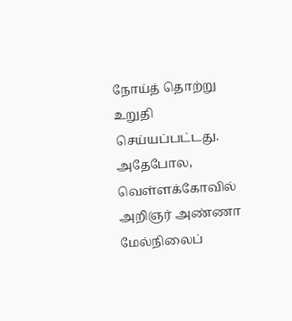நோய்த் தொற்று உறுதி செய்யப்பட்டது. அதேபோல, வெள்ளக்கோவில் அறிஞர் அண்ணா மேல்நிலைப்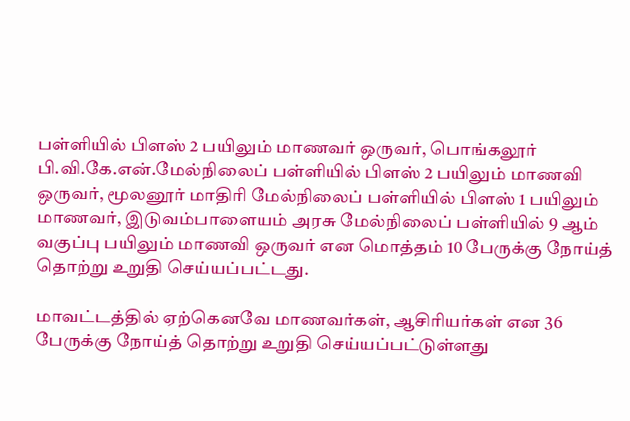பள்ளியில் பிளஸ் 2 பயிலும் மாணவர் ஒருவர், பொங்கலூர் பி.வி.கே.என்.மேல்நிலைப் பள்ளியில் பிளஸ் 2 பயிலும் மாணவி ஒருவர், மூலனூர் மாதிரி மேல்நிலைப் பள்ளியில் பிளஸ் 1 பயிலும் மாணவர், இடுவம்பாளையம் அரசு மேல்நிலைப் பள்ளியில் 9 ஆம் வகுப்பு பயிலும் மாணவி ஒருவர் என மொத்தம் 10 பேருக்கு நோய்த் தொற்று உறுதி செய்யப்பட்டது.

மாவட்டத்தில் ஏற்கெனவே மாணவர்கள், ஆசிரியர்கள் என 36 பேருக்கு நோய்த் தொற்று உறுதி செய்யப்பட்டுள்ளது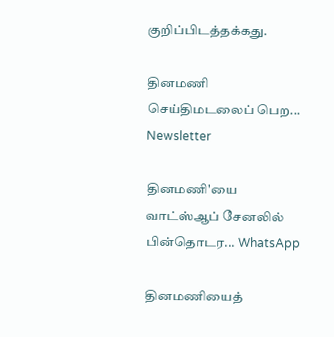குறிப்பிடத்தக்கது.

தினமணி செய்திமடலைப் பெற... Newsletter

தினமணி'யை வாட்ஸ்ஆப் சேனலில் பின்தொடர... WhatsApp

தினமணியைத்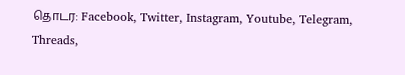தொடர: Facebook, Twitter, Instagram, Youtube, Telegram, Threads,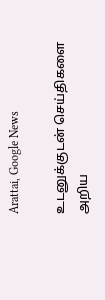Arattai, Google News

உடனுக்குடன் செய்திகளை அறிய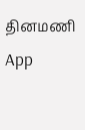தினமணி App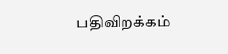பதிவிறக்கம்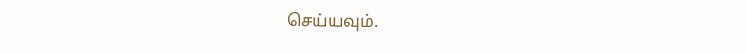செய்யவும்.